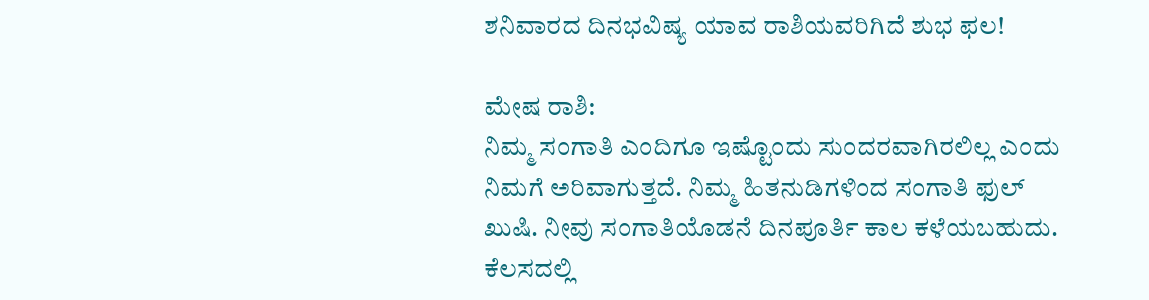ಶನಿವಾರದ ದಿನಭವಿಷ್ಯ ಯಾವ ರಾಶಿಯವರಿಗಿದೆ ಶುಭ ಫಲ!

ಮೇಷ ರಾಶಿ:
ನಿಮ್ಮ ಸಂಗಾತಿ ಎಂದಿಗೂ ಇಷ್ಟೊಂದು ಸುಂದರವಾಗಿರಲಿಲ್ಲ ಎಂದು ನಿಮಗೆ ಅರಿವಾಗುತ್ತದೆ. ನಿಮ್ಮ ಹಿತನುಡಿಗಳಿಂದ ಸಂಗಾತಿ ಫುಲ್ ಖುಷಿ. ನೀವು ಸಂಗಾತಿಯೊಡನೆ ದಿನಪೂರ್ತಿ ಕಾಲ ಕಳೆಯಬಹುದು. ಕೆಲಸದಲ್ಲಿ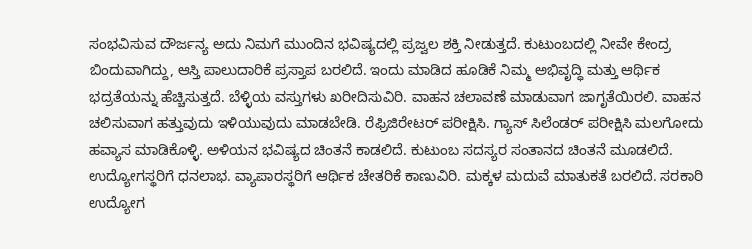ಸಂಭವಿಸುವ ದೌರ್ಜನ್ಯ ಅದು ನಿಮಗೆ ಮುಂದಿನ ಭವಿಷ್ಯದಲ್ಲಿ ಪ್ರಜ್ವಲ ಶಕ್ತಿ ನೀಡುತ್ತದೆ. ಕುಟುಂಬದಲ್ಲಿ ನೀವೇ ಕೇಂದ್ರ ಬಿಂದುವಾಗಿದ್ದು, ಆಸ್ತಿ ಪಾಲುದಾರಿಕೆ ಪ್ರಸ್ತಾಪ ಬರಲಿದೆ. ಇಂದು ಮಾಡಿದ ಹೂಡಿಕೆ ನಿಮ್ಮ ಅಭಿವೃದ್ಧಿ ಮತ್ತು ಆರ್ಥಿಕ ಭದ್ರತೆಯನ್ನು ಹೆಚ್ಚಿಸುತ್ತದೆ. ಬೆಳ್ಳಿಯ ವಸ್ತುಗಳು ಖರೀದಿಸುವಿರಿ. ವಾಹನ ಚಲಾವಣೆ ಮಾಡುವಾಗ ಜಾಗೃತೆಯಿರಲಿ. ವಾಹನ ಚಲಿಸುವಾಗ ಹತ್ತುವುದು ಇಳಿಯುವುದು ಮಾಡಬೇಡಿ. ರೆಫ್ರಿಜಿರೇಟರ್ ಪರೀಕ್ಷಿಸಿ. ಗ್ಯಾಸ್ ಸಿಲೆಂಡರ್ ಪರೀಕ್ಷಿಸಿ ಮಲಗೋದು ಹವ್ಯಾಸ ಮಾಡಿಕೊಳ್ಳಿ. ಅಳಿಯನ ಭವಿಷ್ಯದ ಚಿಂತನೆ ಕಾಡಲಿದೆ. ಕುಟುಂಬ ಸದಸ್ಯರ ಸಂತಾನದ ಚಿಂತನೆ ಮೂಡಲಿದೆ. ಉದ್ಯೋಗಸ್ಥರಿಗೆ ಧನಲಾಭ. ವ್ಯಾಪಾರಸ್ಥರಿಗೆ ಆರ್ಥಿಕ ಚೇತರಿಕೆ ಕಾಣುವಿರಿ. ಮಕ್ಕಳ ಮದುವೆ ಮಾತುಕತೆ ಬರಲಿದೆ. ಸರಕಾರಿ ಉದ್ಯೋಗ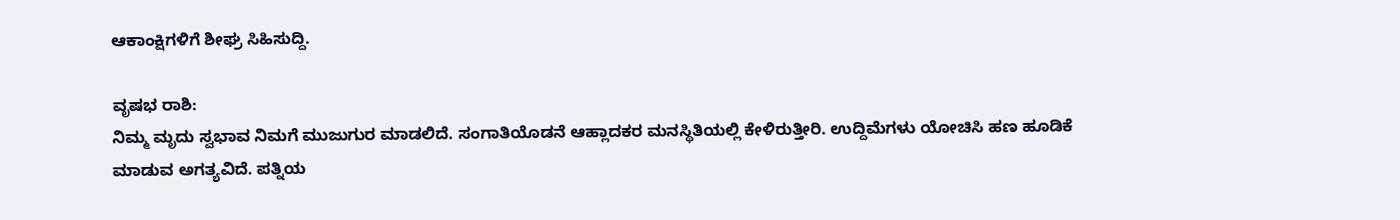ಆಕಾಂಕ್ಷಿಗಳಿಗೆ ಶೀಘ್ರ ಸಿಹಿಸುದ್ದಿ.

ವೃಷಭ ರಾಶಿ:
ನಿಮ್ಮ ಮೃದು ಸ್ವಭಾವ ನಿಮಗೆ ಮುಜುಗುರ ಮಾಡಲಿದೆ. ಸಂಗಾತಿಯೊಡನೆ ಆಹ್ಲಾದಕರ ಮನಸ್ಥಿತಿಯಲ್ಲಿ ಕೇಳಿರುತ್ತೀರಿ. ಉದ್ದಿಮೆಗಳು ಯೋಚಿಸಿ ಹಣ ಹೂಡಿಕೆ ಮಾಡುವ ಅಗತ್ಯವಿದೆ. ಪತ್ನಿಯ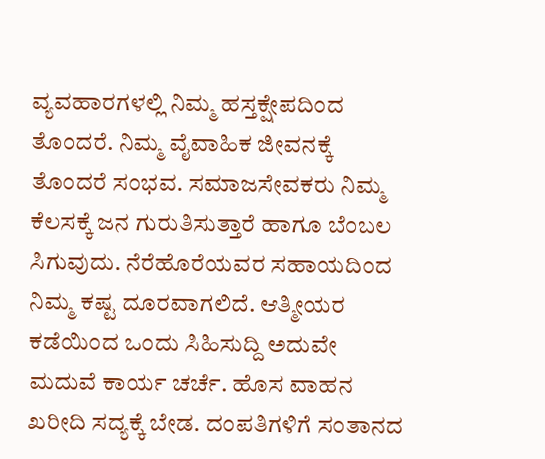ವ್ಯವಹಾರಗಳಲ್ಲಿ ನಿಮ್ಮ ಹಸ್ತಕ್ಷೇಪದಿಂದ ತೊಂದರೆ. ನಿಮ್ಮ ವೈವಾಹಿಕ ಜೀವನಕ್ಕೆ ತೊಂದರೆ ಸಂಭವ. ಸಮಾಜಸೇವಕರು ನಿಮ್ಮ ಕೆಲಸಕ್ಕೆ ಜನ ಗುರುತಿಸುತ್ತಾರೆ ಹಾಗೂ ಬೆಂಬಲ ಸಿಗುವುದು. ನೆರೆಹೊರೆಯವರ ಸಹಾಯದಿಂದ ನಿಮ್ಮ ಕಷ್ಟ ದೂರವಾಗಲಿದೆ. ಆತ್ಮೀಯರ ಕಡೆಯಿಂದ ಒಂದು ಸಿಹಿಸುದ್ದಿ ಅದುವೇ ಮದುವೆ ಕಾರ್ಯ ಚರ್ಚೆ. ಹೊಸ ವಾಹನ ಖರೀದಿ ಸದ್ಯಕ್ಕೆ ಬೇಡ. ದಂಪತಿಗಳಿಗೆ ಸಂತಾನದ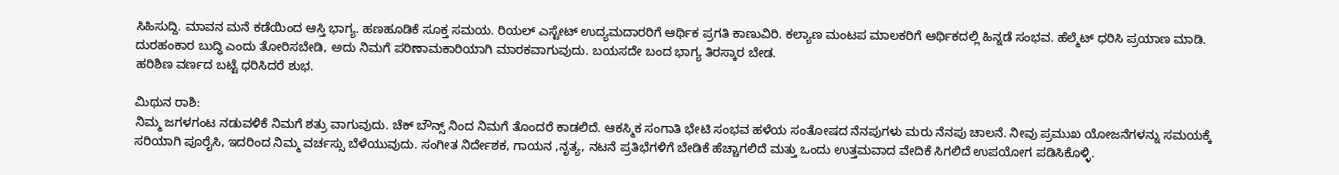ಸಿಹಿಸುದ್ದಿ. ಮಾವನ ಮನೆ ಕಡೆಯಿಂದ ಆಸ್ತಿ ಭಾಗ್ಯ. ಹಣಹೂಡಿಕೆ ಸೂಕ್ತ ಸಮಯ. ರಿಯಲ್ ಎಸ್ಟೇಟ್ ಉದ್ಯಮದಾರರಿಗೆ ಆರ್ಥಿಕ ಪ್ರಗತಿ ಕಾಣುವಿರಿ. ಕಲ್ಯಾಣ ಮಂಟಪ ಮಾಲಕರಿಗೆ ಆರ್ಥಿಕದಲ್ಲಿ ಹಿನ್ನಡೆ ಸಂಭವ. ಹೆಲ್ಮೆಟ್ ಧರಿಸಿ ಪ್ರಯಾಣ ಮಾಡಿ. ದುರಹಂಕಾರ ಬುದ್ಧಿ ಎಂದು ತೋರಿಸಬೇಡಿ, ಅದು ನಿಮಗೆ ಪರಿಣಾಮಕಾರಿಯಾಗಿ ಮಾರಕವಾಗುವುದು. ಬಯಸದೇ ಬಂದ ಭಾಗ್ಯ ತಿರಸ್ಕಾರ ಬೇಡ.
ಹರಿಶಿಣ ವರ್ಣದ ಬಟ್ಟೆ ಧರಿಸಿದರೆ ಶುಭ.

ಮಿಥುನ ರಾಶಿ:
ನಿಮ್ಮ ಜಗಳಗಂಟ ನಡುವಳಿಕೆ ನಿಮಗೆ ಶತ್ರು ವಾಗುವುದು. ಚೆಕ್ ಬೌನ್ಸ್ ನಿಂದ ನಿಮಗೆ ತೊಂದರೆ ಕಾಡಲಿದೆ. ಆಕಸ್ಮಿಕ ಸಂಗಾತಿ ಭೇಟಿ ಸಂಭವ ಹಳೆಯ ಸಂತೋಷದ ನೆನಪುಗಳು ಮರು ನೆನಪು ಚಾಲನೆ. ನೀವು ಪ್ರಮುಖ ಯೋಜನೆಗಳನ್ನು ಸಮಯಕ್ಕೆ ಸರಿಯಾಗಿ ಪೂರೈಸಿ, ಇದರಿಂದ ನಿಮ್ಮ ವರ್ಚಸ್ಸು ಬೆಳೆಯುವುದು. ಸಂಗೀತ ನಿರ್ದೇಶಕ, ಗಾಯನ ,ನೃತ್ಯ, ನಟನೆ ಪ್ರತಿಭೆಗಳಿಗೆ ಬೇಡಿಕೆ ಹೆಚ್ಚಾಗಲಿದೆ ಮತ್ತು ಒಂದು ಉತ್ತಮವಾದ ವೇದಿಕೆ ಸಿಗಲಿದೆ ಉಪಯೋಗ ಪಡಿಸಿಕೊಳ್ಳಿ.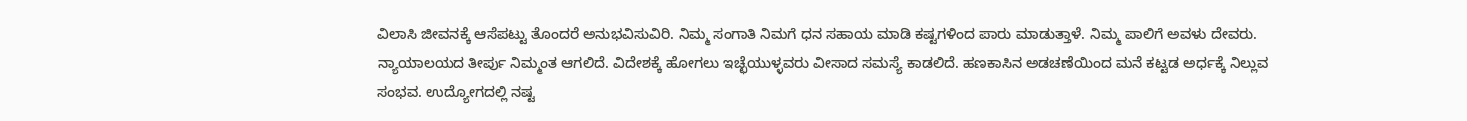ವಿಲಾಸಿ ಜೀವನಕ್ಕೆ ಆಸೆಪಟ್ಟು ತೊಂದರೆ ಅನುಭವಿಸುವಿರಿ. ನಿಮ್ಮ ಸಂಗಾತಿ ನಿಮಗೆ ಧನ ಸಹಾಯ ಮಾಡಿ ಕಷ್ಟಗಳಿಂದ ಪಾರು ಮಾಡುತ್ತಾಳೆ. ನಿಮ್ಮ ಪಾಲಿಗೆ ಅವಳು ದೇವರು. ನ್ಯಾಯಾಲಯದ ತೀರ್ಪು ನಿಮ್ಮಂತ ಆಗಲಿದೆ. ವಿದೇಶಕ್ಕೆ ಹೋಗಲು ಇಚ್ಛೆಯುಳ್ಳವರು ವೀಸಾದ ಸಮಸ್ಯೆ ಕಾಡಲಿದೆ. ಹಣಕಾಸಿನ ಅಡಚಣೆಯಿಂದ ಮನೆ ಕಟ್ಟಡ ಅರ್ಧಕ್ಕೆ ನಿಲ್ಲುವ ಸಂಭವ. ಉದ್ಯೋಗದಲ್ಲಿ ನಷ್ಟ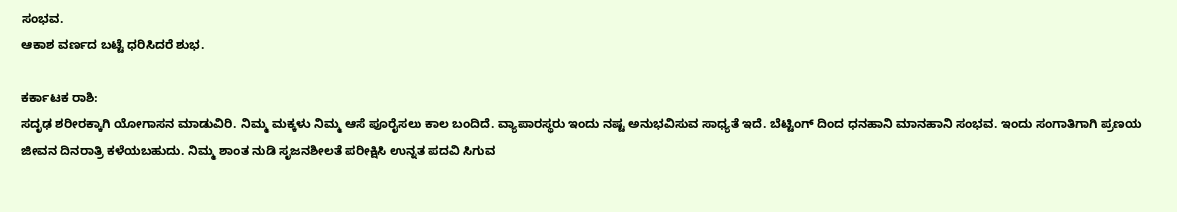ಸಂಭವ.
ಆಕಾಶ ವರ್ಣದ ಬಟ್ಟೆ ಧರಿಸಿದರೆ ಶುಭ.

ಕರ್ಕಾಟಕ ರಾಶಿ:
ಸದೃಢ ಶರೀರಕ್ಕಾಗಿ ಯೋಗಾಸನ ಮಾಡುವಿರಿ. ನಿಮ್ಮ ಮಕ್ಕಳು ನಿಮ್ಮ ಆಸೆ ಪೂರೈಸಲು ಕಾಲ ಬಂದಿದೆ. ವ್ಯಾಪಾರಸ್ಥರು ಇಂದು ನಷ್ಟ ಅನುಭವಿಸುವ ಸಾಧ್ಯತೆ ಇದೆ. ಬೆಟ್ಟಿಂಗ್ ದಿಂದ ಧನಹಾನಿ ಮಾನಹಾನಿ ಸಂಭವ. ಇಂದು ಸಂಗಾತಿಗಾಗಿ ಪ್ರಣಯ ಜೀವನ ದಿನರಾತ್ರಿ ಕಳೆಯಬಹುದು. ನಿಮ್ಮ ಶಾಂತ ನುಡಿ ಸೃಜನಶೀಲತೆ ಪರೀಕ್ಷಿಸಿ ಉನ್ನತ ಪದವಿ ಸಿಗುವ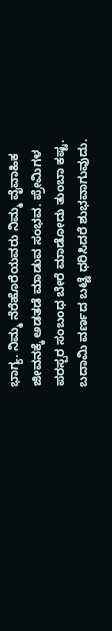ಭಾಗ್ಯ. ನಿಮ್ಮ ನೆರೆಹೊರೆಯವರು ನಿಮ್ಮ ವೈವಾಹಿಕ ಜೀವನಕ್ಕೆ ಅಡತಡೆ ಮಾಡುವ ಸಂಭವ. ಪ್ರೇಮಿಗಳ ಪರಸ್ಪರ ಸಂಬಂಧ ಬೇರೆ ಮಾಡೋದು ತುಂಬಾ ಕಷ್ಟ.
ಬದಾಮಿ ವರ್ಣದ ಬಟ್ಟೆ ಧರಿಸಿದರೆ ಶುಭವಾಗುವುದು.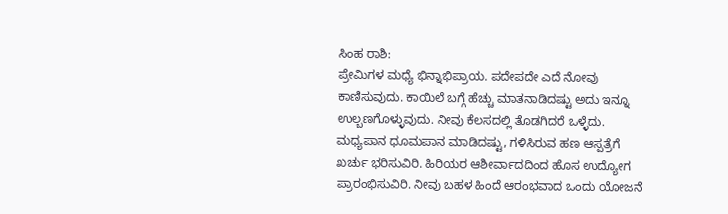ಸಿಂಹ ರಾಶಿ:
ಪ್ರೇಮಿಗಳ ಮಧ್ಯೆ ಭಿನ್ನಾಭಿಪ್ರಾಯ. ಪದೇಪದೇ ಎದೆ ನೋವು ಕಾಣಿಸುವುದು. ಕಾಯಿಲೆ ಬಗ್ಗೆ ಹೆಚ್ಚು ಮಾತನಾಡಿದಷ್ಟು ಅದು ಇನ್ನೂ ಉಲ್ಬಣಗೊಳ್ಳುವುದು. ನೀವು ಕೆಲಸದಲ್ಲಿ ತೊಡಗಿದರೆ ಒಳ್ಳೆದು. ಮಧ್ಯಪಾನ ಧೂಮಪಾನ ಮಾಡಿದಷ್ಟು, ಗಳಿಸಿರುವ ಹಣ ಆಸ್ಪತ್ರೆಗೆ ಖರ್ಚು ಭರಿಸುವಿರಿ. ಹಿರಿಯರ ಆಶೀರ್ವಾದದಿಂದ ಹೊಸ ಉದ್ಯೋಗ ಪ್ರಾರಂಭಿಸುವಿರಿ. ನೀವು ಬಹಳ ಹಿಂದೆ ಆರಂಭವಾದ ಒಂದು ಯೋಜನೆ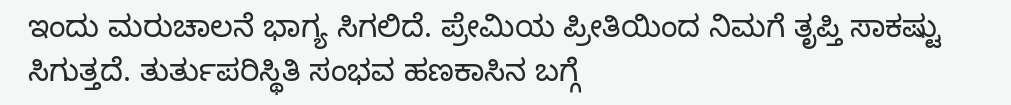ಇಂದು ಮರುಚಾಲನೆ ಭಾಗ್ಯ ಸಿಗಲಿದೆ. ಪ್ರೇಮಿಯ ಪ್ರೀತಿಯಿಂದ ನಿಮಗೆ ತೃಪ್ತಿ ಸಾಕಷ್ಟು ಸಿಗುತ್ತದೆ. ತುರ್ತುಪರಿಸ್ಥಿತಿ ಸಂಭವ ಹಣಕಾಸಿನ ಬಗ್ಗೆ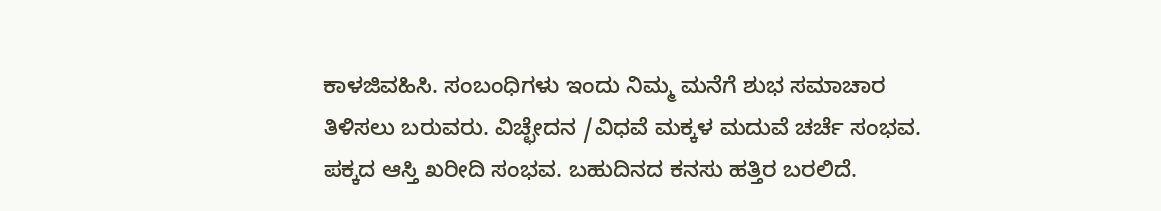ಕಾಳಜಿವಹಿಸಿ. ಸಂಬಂಧಿಗಳು ಇಂದು ನಿಮ್ಮ ಮನೆಗೆ ಶುಭ ಸಮಾಚಾರ ತಿಳಿಸಲು ಬರುವರು. ವಿಚ್ಛೇದನ /ವಿಧವೆ ಮಕ್ಕಳ ಮದುವೆ ಚರ್ಚೆ ಸಂಭವ. ಪಕ್ಕದ ಆಸ್ತಿ ಖರೀದಿ ಸಂಭವ. ಬಹುದಿನದ ಕನಸು ಹತ್ತಿರ ಬರಲಿದೆ.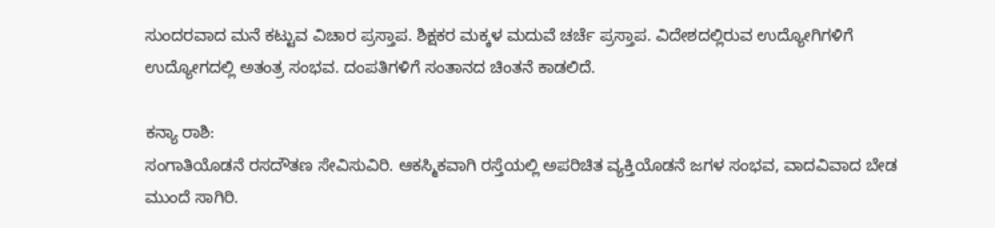ಸುಂದರವಾದ ಮನೆ ಕಟ್ಟುವ ವಿಚಾರ ಪ್ರಸ್ತಾಪ. ಶಿಕ್ಷಕರ ಮಕ್ಕಳ ಮದುವೆ ಚರ್ಚೆ ಪ್ರಸ್ತಾಪ. ವಿದೇಶದಲ್ಲಿರುವ ಉದ್ಯೋಗಿಗಳಿಗೆ ಉದ್ಯೋಗದಲ್ಲಿ ಅತಂತ್ರ ಸಂಭವ. ದಂಪತಿಗಳಿಗೆ ಸಂತಾನದ ಚಿಂತನೆ ಕಾಡಲಿದೆ.

ಕನ್ಯಾ ರಾಶಿ:
ಸಂಗಾತಿಯೊಡನೆ ರಸದೌತಣ ಸೇವಿಸುವಿರಿ. ಆಕಸ್ಮಿಕವಾಗಿ ರಸ್ತೆಯಲ್ಲಿ ಅಪರಿಚಿತ ವ್ಯಕ್ತಿಯೊಡನೆ ಜಗಳ ಸಂಭವ, ವಾದವಿವಾದ ಬೇಡ ಮುಂದೆ ಸಾಗಿರಿ.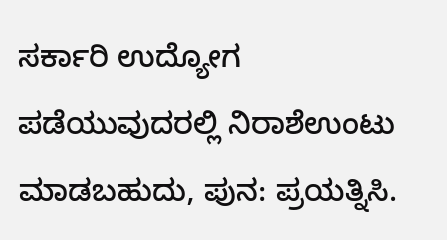ಸರ್ಕಾರಿ ಉದ್ಯೋಗ ಪಡೆಯುವುದರಲ್ಲಿ ನಿರಾಶೆಉಂಟು ಮಾಡಬಹುದು, ಪುನ: ಪ್ರಯತ್ನಿಸಿ.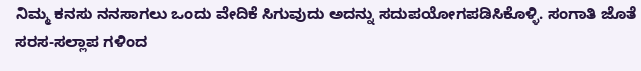ನಿಮ್ಮ ಕನಸು ನನಸಾಗಲು ಒಂದು ವೇದಿಕೆ ಸಿಗುವುದು ಅದನ್ನು ಸದುಪಯೋಗಪಡಿಸಿಕೊಳ್ಳಿ. ಸಂಗಾತಿ ಜೊತೆ ಸರಸ-ಸಲ್ಲಾಪ ಗಳಿಂದ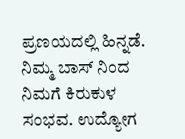ಪ್ರಣಯದಲ್ಲಿ ಹಿನ್ನಡೆ. ನಿಮ್ಮ ಬಾಸ್ ನಿಂದ ನಿಮಗೆ ಕಿರುಕುಳ ಸಂಭವ. ಉದ್ಯೋಗ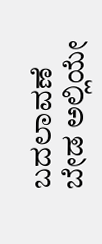ಬದಲಾವಣೆ ಬೇಡ ಅಲ್ಲಿಯೇ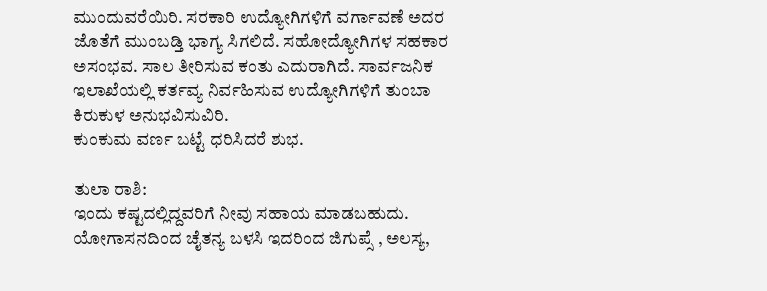ಮುಂದುವರೆಯಿರಿ. ಸರಕಾರಿ ಉದ್ಯೋಗಿಗಳಿಗೆ ವರ್ಗಾವಣೆ ಅದರ ಜೊತೆಗೆ ಮುಂಬಡ್ತಿ ಭಾಗ್ಯ ಸಿಗಲಿದೆ. ಸಹೋದ್ಯೋಗಿಗಳ ಸಹಕಾರ ಅಸಂಭವ. ಸಾಲ ತೀರಿಸುವ ಕಂತು ಎದುರಾಗಿದೆ. ಸಾರ್ವಜನಿಕ ಇಲಾಖೆಯಲ್ಲಿ ಕರ್ತವ್ಯ ನಿರ್ವಹಿಸುವ ಉದ್ಯೋಗಿಗಳಿಗೆ ತುಂಬಾ ಕಿರುಕುಳ ಅನುಭವಿಸುವಿರಿ.
ಕುಂಕುಮ ವರ್ಣ ಬಟ್ಟೆ ಧರಿಸಿದರೆ ಶುಭ.

ತುಲಾ ರಾಶಿ:
ಇಂದು ಕಷ್ಟದಲ್ಲಿದ್ದವರಿಗೆ ನೀವು ಸಹಾಯ ಮಾಡಬಹುದು. ಯೋಗಾಸನದಿಂದ ಚೈತನ್ಯ ಬಳಸಿ ಇದರಿಂದ ಜಿಗುಪ್ಸೆ , ಅಲಸ್ಯ,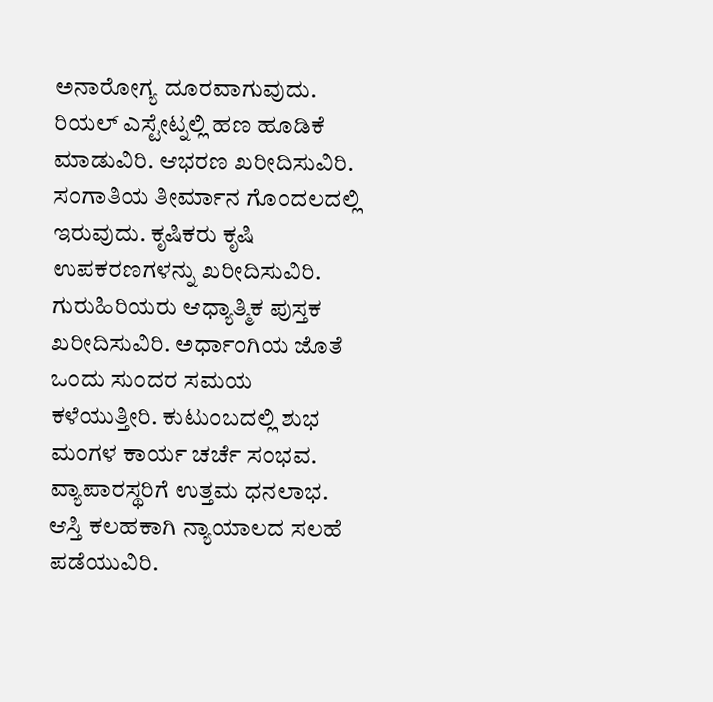ಅನಾರೋಗ್ಯ ದೂರವಾಗುವುದು. ರಿಯಲ್ ಎಸ್ಟೇಟ್ನಲ್ಲಿ ಹಣ ಹೂಡಿಕೆ ಮಾಡುವಿರಿ. ಆಭರಣ ಖರೀದಿಸುವಿರಿ. ಸಂಗಾತಿಯ ತೀರ್ಮಾನ ಗೊಂದಲದಲ್ಲಿ ಇರುವುದು. ಕೃಷಿಕರು ಕೃಷಿ ಉಪಕರಣಗಳನ್ನು ಖರೀದಿಸುವಿರಿ. ಗುರುಹಿರಿಯರು ಆಧ್ಯಾತ್ಮಿಕ ಪುಸ್ತಕ ಖರೀದಿಸುವಿರಿ. ಅರ್ಧಾಂಗಿಯ ಜೊತೆ ಒಂದು ಸುಂದರ ಸಮಯ ಕಳೆಯುತ್ತೀರಿ. ಕುಟುಂಬದಲ್ಲಿ ಶುಭ ಮಂಗಳ ಕಾರ್ಯ ಚರ್ಚೆ ಸಂಭವ. ವ್ಯಾಪಾರಸ್ಥರಿಗೆ ಉತ್ತಮ ಧನಲಾಭ. ಆಸ್ತಿ ಕಲಹಕಾಗಿ ನ್ಯಾಯಾಲದ ಸಲಹೆ ಪಡೆಯುವಿರಿ.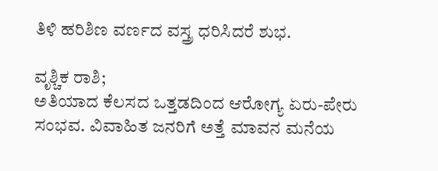ತಿಳಿ ಹರಿಶಿಣ ವರ್ಣದ ವಸ್ತ್ರ ಧರಿಸಿದರೆ ಶುಭ.

ವೃಶ್ಚಿಕ ರಾಶಿ;
ಅತಿಯಾದ ಕೆಲಸದ ಒತ್ತಡದಿಂದ ಆರೋಗ್ಯ ಏರು-ಪೇರು ಸಂಭವ. ವಿವಾಹಿತ ಜನರಿಗೆ ಅತ್ತೆ ಮಾವನ ಮನೆಯ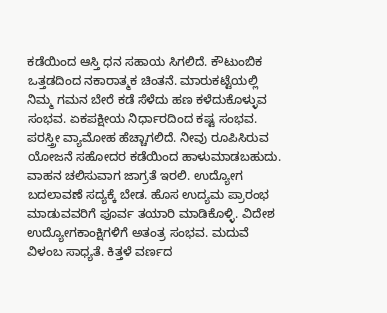ಕಡೆಯಿಂದ ಆಸ್ತಿ ಧನ ಸಹಾಯ ಸಿಗಲಿದೆ. ಕೌಟುಂಬಿಕ ಒತ್ತಡದಿಂದ ನಕಾರಾತ್ಮಕ ಚಿಂತನೆ. ಮಾರುಕಟ್ಟೆಯಲ್ಲಿ ನಿಮ್ಮ ಗಮನ ಬೇರೆ ಕಡೆ ಸೆಳೆದು ಹಣ ಕಳೆದುಕೊಳ್ಳುವ ಸಂಭವ. ಏಕಪಕ್ಷೀಯ ನಿರ್ಧಾರದಿಂದ ಕಷ್ಟ ಸಂಭವ. ಪರಸ್ತ್ರೀ ವ್ಯಾಮೋಹ ಹೆಚ್ಚಾಗಲಿದೆ. ನೀವು ರೂಪಿಸಿರುವ ಯೋಜನೆ ಸಹೋದರ ಕಡೆಯಿಂದ ಹಾಳುಮಾಡಬಹುದು. ವಾಹನ ಚಲಿಸುವಾಗ ಜಾಗ್ರತೆ ಇರಲಿ. ಉದ್ಯೋಗ ಬದಲಾವಣೆ ಸದ್ಯಕ್ಕೆ ಬೇಡ. ಹೊಸ ಉದ್ಯಮ ಪ್ರಾರಂಭ ಮಾಡುವವರಿಗೆ ಪೂರ್ವ ತಯಾರಿ ಮಾಡಿಕೊಳ್ಳಿ. ವಿದೇಶ ಉದ್ಯೋಗಕಾಂಕ್ಷಿಗಳಿಗೆ ಅತಂತ್ರ ಸಂಭವ. ಮದುವೆ ವಿಳಂಬ ಸಾಧ್ಯತೆ. ಕಿತ್ತಳೆ ವರ್ಣದ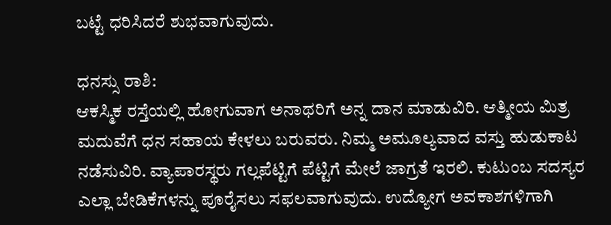ಬಟ್ಟೆ ಧರಿಸಿದರೆ ಶುಭವಾಗುವುದು.

ಧನಸ್ಸು ರಾಶಿ:
ಆಕಸ್ಮಿಕ ರಸ್ತೆಯಲ್ಲಿ ಹೋಗುವಾಗ ಅನಾಥರಿಗೆ ಅನ್ನ ದಾನ ಮಾಡುವಿರಿ. ಆತ್ಮೀಯ ಮಿತ್ರ ಮದುವೆಗೆ ಧನ ಸಹಾಯ ಕೇಳಲು ಬರುವರು. ನಿಮ್ಮ ಅಮೂಲ್ಯವಾದ ವಸ್ತು ಹುಡುಕಾಟ ನಡೆಸುವಿರಿ. ವ್ಯಾಪಾರಸ್ಥರು ಗಲ್ಲಪೆಟ್ಟಿಗೆ ಪೆಟ್ಟಿಗೆ ಮೇಲೆ ಜಾಗ್ರತೆ ಇರಲಿ. ಕುಟುಂಬ ಸದಸ್ಯರ ಎಲ್ಲಾ ಬೇಡಿಕೆಗಳನ್ನು ಪೂರೈಸಲು ಸಫಲವಾಗುವುದು. ಉದ್ಯೋಗ ಅವಕಾಶಗಳಿಗಾಗಿ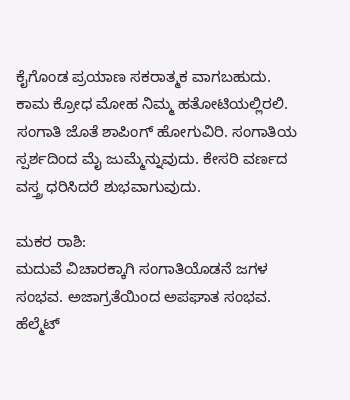ಕೈಗೊಂಡ ಪ್ರಯಾಣ ಸಕರಾತ್ಮಕ ವಾಗಬಹುದು. ಕಾಮ ಕ್ರೋಧ ಮೋಹ ನಿಮ್ಮ ಹತೋಟಿಯಲ್ಲಿರಲಿ. ಸಂಗಾತಿ ಜೊತೆ ಶಾಪಿಂಗ್ ಹೋಗುವಿರಿ. ಸಂಗಾತಿಯ ಸ್ಪರ್ಶದಿಂದ ಮೈ ಜುಮ್ಮೆನ್ನುವುದು. ಕೇಸರಿ ವರ್ಣದ ವಸ್ತ್ರ ಧರಿಸಿದರೆ ಶುಭವಾಗುವುದು.

ಮಕರ ರಾಶಿ:
ಮದುವೆ ವಿಚಾರಕ್ಕಾಗಿ ಸಂಗಾತಿಯೊಡನೆ ಜಗಳ ಸಂಭವ. ಅಜಾಗ್ರತೆಯಿಂದ ಅಪಘಾತ ಸಂಭವ. ಹೆಲ್ಮೆಟ್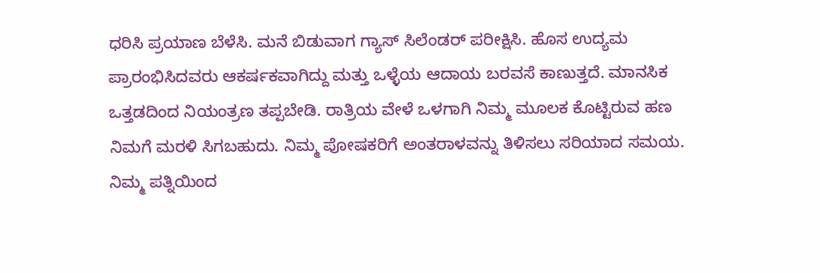ಧರಿಸಿ ಪ್ರಯಾಣ ಬೆಳೆಸಿ. ಮನೆ ಬಿಡುವಾಗ ಗ್ಯಾಸ್ ಸಿಲೆಂಡರ್ ಪರೀಕ್ಷಿಸಿ. ಹೊಸ ಉದ್ಯಮ ಪ್ರಾರಂಭಿಸಿದವರು ಆಕರ್ಷಕವಾಗಿದ್ದು ಮತ್ತು ಒಳ್ಳೆಯ ಆದಾಯ ಬರವಸೆ ಕಾಣುತ್ತದೆ. ಮಾನಸಿಕ ಒತ್ತಡದಿಂದ ನಿಯಂತ್ರಣ ತಪ್ಪಬೇಡಿ. ರಾತ್ರಿಯ ವೇಳೆ ಒಳಗಾಗಿ ನಿಮ್ಮ ಮೂಲಕ ಕೊಟ್ಟಿರುವ ಹಣ ನಿಮಗೆ ಮರಳಿ ಸಿಗಬಹುದು. ನಿಮ್ಮ ಪೋಷಕರಿಗೆ ಅಂತರಾಳವನ್ನು ತಿಳಿಸಲು ಸರಿಯಾದ ಸಮಯ. ನಿಮ್ಮ ಪತ್ನಿಯಿಂದ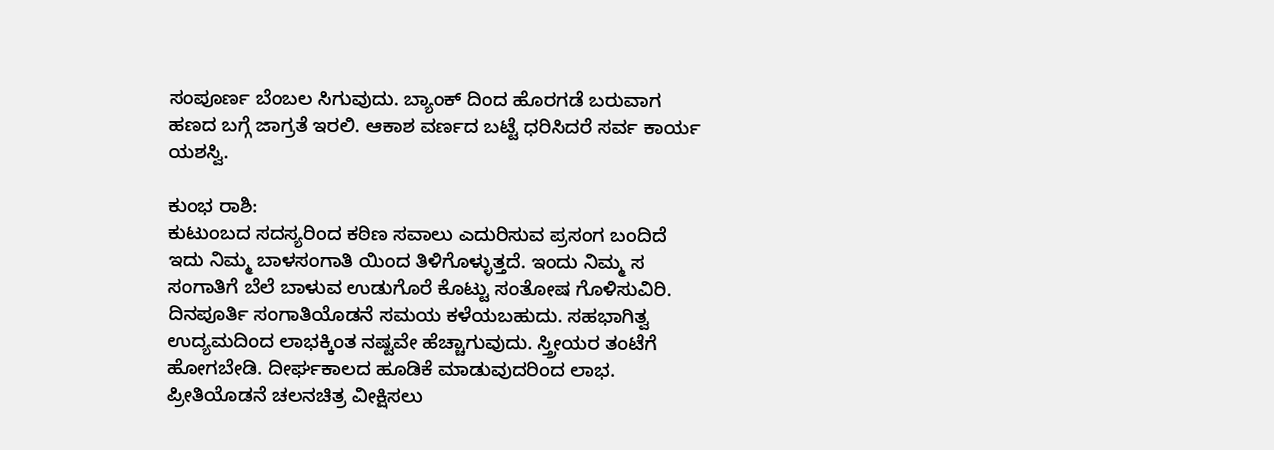ಸಂಪೂರ್ಣ ಬೆಂಬಲ ಸಿಗುವುದು. ಬ್ಯಾಂಕ್ ದಿಂದ ಹೊರಗಡೆ ಬರುವಾಗ ಹಣದ ಬಗ್ಗೆ ಜಾಗ್ರತೆ ಇರಲಿ. ಆಕಾಶ ವರ್ಣದ ಬಟ್ಟೆ ಧರಿಸಿದರೆ ಸರ್ವ ಕಾರ್ಯ ಯಶಸ್ವಿ.

ಕುಂಭ ರಾಶಿ:
ಕುಟುಂಬದ ಸದಸ್ಯರಿಂದ ಕಠಿಣ ಸವಾಲು ಎದುರಿಸುವ ಪ್ರಸಂಗ ಬಂದಿದೆ ಇದು ನಿಮ್ಮ ಬಾಳಸಂಗಾತಿ ಯಿಂದ ತಿಳಿಗೊಳ್ಳುತ್ತದೆ. ಇಂದು ನಿಮ್ಮ ಸ ಸಂಗಾತಿಗೆ ಬೆಲೆ ಬಾಳುವ ಉಡುಗೊರೆ ಕೊಟ್ಟು ಸಂತೋಷ ಗೊಳಿಸುವಿರಿ. ದಿನಪೂರ್ತಿ ಸಂಗಾತಿಯೊಡನೆ ಸಮಯ ಕಳೆಯಬಹುದು. ಸಹಭಾಗಿತ್ವ ಉದ್ಯಮದಿಂದ ಲಾಭಕ್ಕಿಂತ ನಷ್ಟವೇ ಹೆಚ್ಚಾಗುವುದು. ಸ್ತ್ರೀಯರ ತಂಟೆಗೆ ಹೋಗಬೇಡಿ. ದೀರ್ಘಕಾಲದ ಹೂಡಿಕೆ ಮಾಡುವುದರಿಂದ ಲಾಭ. ಪ್ರೀತಿಯೊಡನೆ ಚಲನಚಿತ್ರ ವೀಕ್ಷಿಸಲು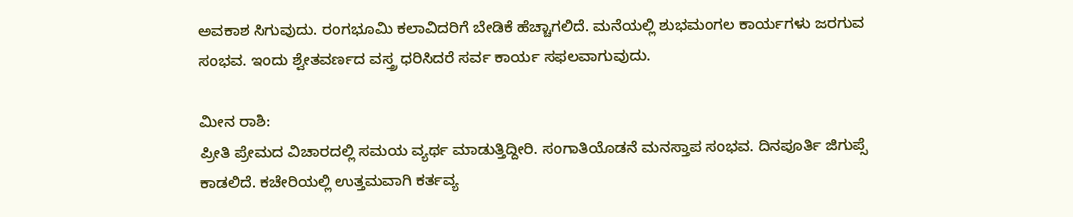ಅವಕಾಶ ಸಿಗುವುದು. ರಂಗಭೂಮಿ ಕಲಾವಿದರಿಗೆ ಬೇಡಿಕೆ ಹೆಚ್ಚಾಗಲಿದೆ. ಮನೆಯಲ್ಲಿ ಶುಭಮಂಗಲ ಕಾರ್ಯಗಳು ಜರಗುವ ಸಂಭವ. ಇಂದು ಶ್ವೇತವರ್ಣದ ವಸ್ತ್ರ ಧರಿಸಿದರೆ ಸರ್ವ ಕಾರ್ಯ ಸಫಲವಾಗುವುದು.

ಮೀನ ರಾಶಿ:
ಪ್ರೀತಿ ಪ್ರೇಮದ ವಿಚಾರದಲ್ಲಿ ಸಮಯ ವ್ಯರ್ಥ ಮಾಡುತ್ತಿದ್ದೀರಿ. ಸಂಗಾತಿಯೊಡನೆ ಮನಸ್ತಾಪ ಸಂಭವ. ದಿನಪೂರ್ತಿ ಜಿಗುಪ್ಸೆ ಕಾಡಲಿದೆ. ಕಚೇರಿಯಲ್ಲಿ ಉತ್ತಮವಾಗಿ ಕರ್ತವ್ಯ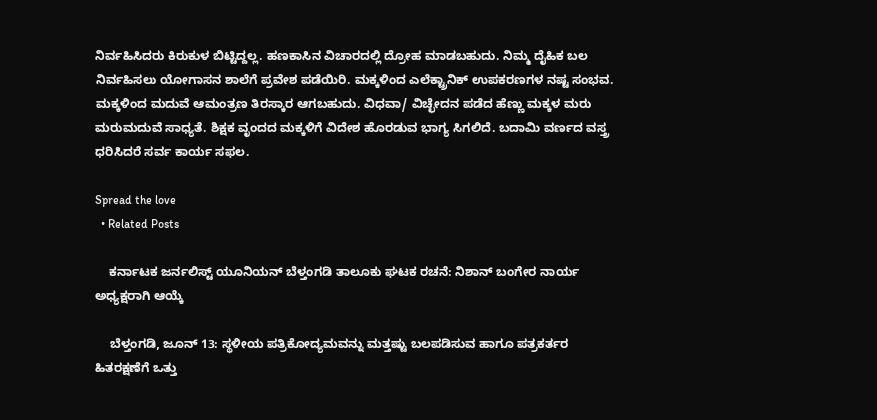ನಿರ್ವಹಿಸಿದರು ಕಿರುಕುಳ ಬಿಟ್ಟಿದ್ದಲ್ಲ. ಹಣಕಾಸಿನ ವಿಚಾರದಲ್ಲಿ ದ್ರೋಹ ಮಾಡಬಹುದು. ನಿಮ್ಮ ದೈಹಿಕ ಬಲ ನಿರ್ವಹಿಸಲು ಯೋಗಾಸನ ಶಾಲೆಗೆ ಪ್ರವೇಶ ಪಡೆಯಿರಿ. ಮಕ್ಕಳಿಂದ ಎಲೆಕ್ಟ್ರಾನಿಕ್ ಉಪಕರಣಗಳ ನಷ್ಟ ಸಂಭವ. ಮಕ್ಕಳಿಂದ ಮದುವೆ ಆಮಂತ್ರಣ ತಿರಸ್ಕಾರ ಆಗಬಹುದು. ವಿಧವಾ/ ವಿಚ್ಛೇದನ ಪಡೆದ ಹೆಣ್ಣು ಮಕ್ಕಳ ಮರು ಮರುಮದುವೆ ಸಾಧ್ಯತೆ. ಶಿಕ್ಷಕ ವೃಂದದ ಮಕ್ಕಳಿಗೆ ವಿದೇಶ ಹೊರಡುವ ಭಾಗ್ಯ ಸಿಗಲಿದೆ. ಬದಾಮಿ ವರ್ಣದ ವಸ್ತ್ರ ಧರಿಸಿದರೆ ಸರ್ವ ಕಾರ್ಯ ಸಫಲ.

Spread the love
  • Related Posts

    ಕರ್ನಾಟಕ ಜರ್ನಲಿಸ್ಟ್ ಯೂನಿಯನ್ ಬೆಳ್ತಂಗಡಿ ತಾಲೂಕು ಘಟಕ ರಚನೆ: ನಿಶಾನ್ ಬಂಗೇರ ನಾರ್ಯ ಅಧ್ಯಕ್ಷರಾಗಿ ಆಯ್ಕೆ

    ಬೆಳ್ತಂಗಡಿ, ಜೂನ್ 13: ಸ್ಥಳೀಯ ಪತ್ರಿಕೋದ್ಯಮವನ್ನು ಮತ್ತಷ್ಟು ಬಲಪಡಿಸುವ ಹಾಗೂ ಪತ್ರಕರ್ತರ ಹಿತರಕ್ಷಣೆಗೆ ಒತ್ತು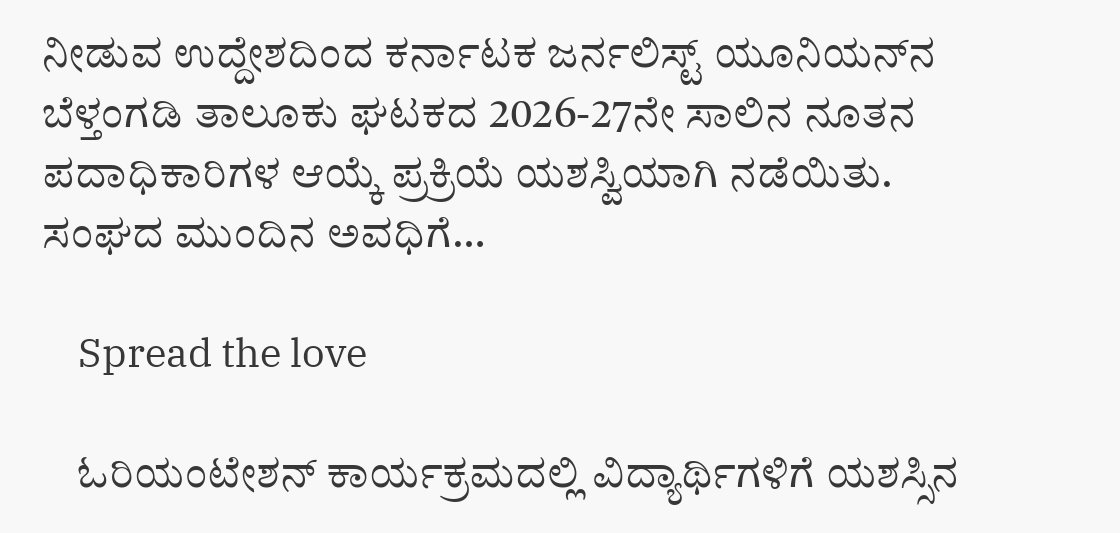ನೀಡುವ ಉದ್ದೇಶದಿಂದ ಕರ್ನಾಟಕ ಜರ್ನಲಿಸ್ಟ್ ಯೂನಿಯನ್‌ನ ಬೆಳ್ತಂಗಡಿ ತಾಲೂಕು ಘಟಕದ 2026-27ನೇ ಸಾಲಿನ ನೂತನ ಪದಾಧಿಕಾರಿಗಳ ಆಯ್ಕೆ ಪ್ರಕ್ರಿಯೆ ಯಶಸ್ವಿಯಾಗಿ ನಡೆಯಿತು. ಸಂಘದ ಮುಂದಿನ ಅವಧಿಗೆ…

    Spread the love

    ಓರಿಯಂಟೇಶನ್ ಕಾರ್ಯಕ್ರಮದಲ್ಲಿ ವಿದ್ಯಾರ್ಥಿಗಳಿಗೆ ಯಶಸ್ಸಿನ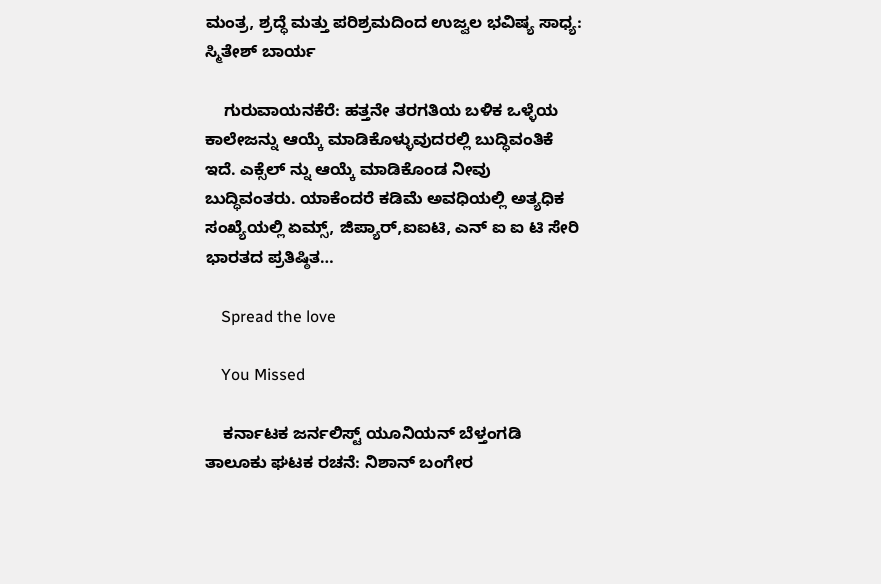ಮಂತ್ರ, ಶ್ರದ್ಧೆ ಮತ್ತು ಪರಿಶ್ರಮದಿಂದ ಉಜ್ವಲ ಭವಿಷ್ಯ ಸಾಧ್ಯ: ಸ್ಮಿತೇಶ್ ಬಾರ್ಯ

    ಗುರುವಾಯನಕೆರೆ: ಹತ್ತನೇ ತರಗತಿಯ ಬಳಿಕ ಒಳ್ಳೆಯ ಕಾಲೇಜನ್ನು ಆಯ್ಕೆ ಮಾಡಿಕೊಳ್ಳುವುದರಲ್ಲಿ ಬುದ್ಧಿವಂತಿಕೆ ಇದೆ. ಎಕ್ಸೆಲ್ ನ್ನು ಆಯ್ಕೆ ಮಾಡಿಕೊಂಡ ನೀವು ಬುದ್ಧಿವಂತರು. ಯಾಕೆಂದರೆ ಕಡಿಮೆ ಅವಧಿಯಲ್ಲಿ ಅತ್ಯಧಿಕ ಸಂಖ್ಯೆಯಲ್ಲಿ ಏಮ್ಸ್, ಜಿಪ್ಯಾರ್,ಐಐಟಿ, ಎನ್ ಐ ಐ ಟಿ ಸೇರಿ ಭಾರತದ ಪ್ರತಿಷ್ಠಿತ…

    Spread the love

    You Missed

    ಕರ್ನಾಟಕ ಜರ್ನಲಿಸ್ಟ್ ಯೂನಿಯನ್ ಬೆಳ್ತಂಗಡಿ ತಾಲೂಕು ಘಟಕ ರಚನೆ: ನಿಶಾನ್ ಬಂಗೇರ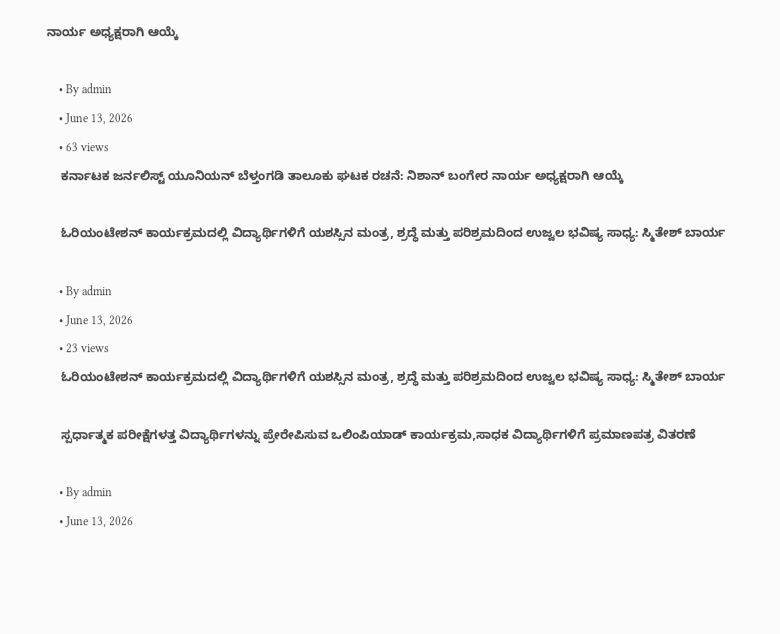ನಾರ್ಯ ಅಧ್ಯಕ್ಷರಾಗಿ ಆಯ್ಕೆ

    • By admin
    • June 13, 2026
    • 63 views
    ಕರ್ನಾಟಕ ಜರ್ನಲಿಸ್ಟ್ ಯೂನಿಯನ್ ಬೆಳ್ತಂಗಡಿ ತಾಲೂಕು ಘಟಕ ರಚನೆ: ನಿಶಾನ್ ಬಂಗೇರ ನಾರ್ಯ ಅಧ್ಯಕ್ಷರಾಗಿ ಆಯ್ಕೆ

    ಓರಿಯಂಟೇಶನ್ ಕಾರ್ಯಕ್ರಮದಲ್ಲಿ ವಿದ್ಯಾರ್ಥಿಗಳಿಗೆ ಯಶಸ್ಸಿನ ಮಂತ್ರ, ಶ್ರದ್ಧೆ ಮತ್ತು ಪರಿಶ್ರಮದಿಂದ ಉಜ್ವಲ ಭವಿಷ್ಯ ಸಾಧ್ಯ: ಸ್ಮಿತೇಶ್ ಬಾರ್ಯ

    • By admin
    • June 13, 2026
    • 23 views
    ಓರಿಯಂಟೇಶನ್ ಕಾರ್ಯಕ್ರಮದಲ್ಲಿ ವಿದ್ಯಾರ್ಥಿಗಳಿಗೆ ಯಶಸ್ಸಿನ ಮಂತ್ರ, ಶ್ರದ್ಧೆ ಮತ್ತು ಪರಿಶ್ರಮದಿಂದ ಉಜ್ವಲ ಭವಿಷ್ಯ ಸಾಧ್ಯ: ಸ್ಮಿತೇಶ್ ಬಾರ್ಯ

    ಸ್ಪರ್ಧಾತ್ಮಕ ಪರೀಕ್ಷೆಗಳತ್ತ ವಿದ್ಯಾರ್ಥಿಗಳನ್ನು ಪ್ರೇರೇಪಿಸುವ ಒಲಿಂಪಿಯಾಡ್ ಕಾರ್ಯಕ್ರಮ,ಸಾಧಕ ವಿದ್ಯಾರ್ಥಿಗಳಿಗೆ ಪ್ರಮಾಣಪತ್ರ ವಿತರಣೆ

    • By admin
    • June 13, 2026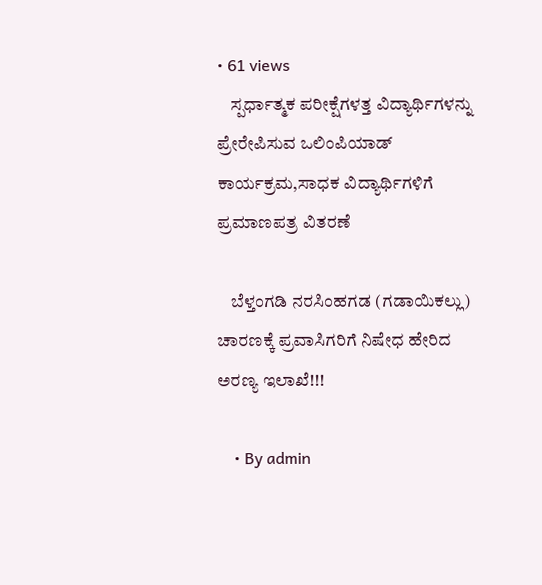• 61 views
    ಸ್ಪರ್ಧಾತ್ಮಕ ಪರೀಕ್ಷೆಗಳತ್ತ ವಿದ್ಯಾರ್ಥಿಗಳನ್ನು ಪ್ರೇರೇಪಿಸುವ ಒಲಿಂಪಿಯಾಡ್ ಕಾರ್ಯಕ್ರಮ,ಸಾಧಕ ವಿದ್ಯಾರ್ಥಿಗಳಿಗೆ ಪ್ರಮಾಣಪತ್ರ ವಿತರಣೆ

    ಬೆಳ್ತಂಗಡಿ ನರಸಿಂಹಗಡ (ಗಡಾಯಿಕಲ್ಲು) ಚಾರಣಕ್ಕೆ ಪ್ರವಾಸಿಗರಿಗೆ ನಿಷೇಧ ಹೇರಿದ ಅರಣ್ಯ ಇಲಾಖೆ!!!

    • By admin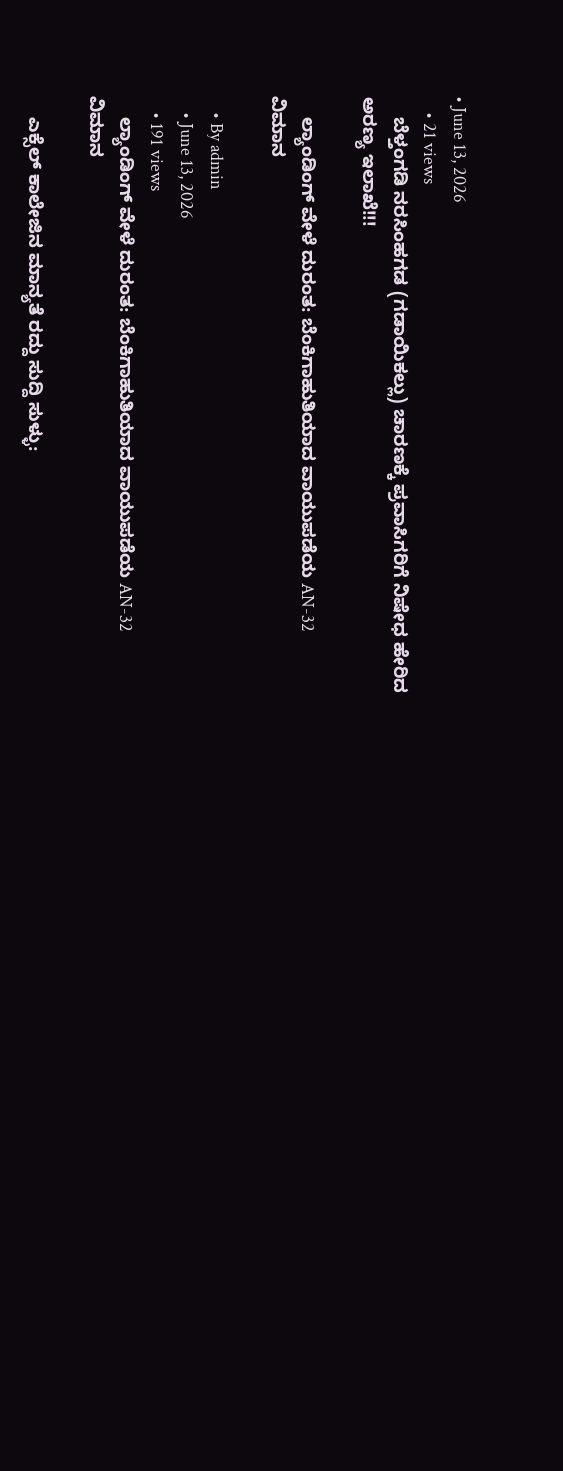• June 13, 2026
    • 21 views
    ಬೆಳ್ತಂಗಡಿ ನರಸಿಂಹಗಡ (ಗಡಾಯಿಕಲ್ಲು) ಚಾರಣಕ್ಕೆ ಪ್ರವಾಸಿಗರಿಗೆ ನಿಷೇಧ ಹೇರಿದ ಅರಣ್ಯ ಇಲಾಖೆ!!!

    ಲ್ಯಾಂಡಿಂಗ್ ವೇಳೆ ದುರಂತ: ಬೆಂಕಿಗಾಹುತಿಯಾದ ವಾಯುಪಡೆಯ AN-32 ವಿಮಾನ

    • By admin
    • June 13, 2026
    • 191 views
    ಲ್ಯಾಂಡಿಂಗ್ ವೇಳೆ ದುರಂತ: ಬೆಂಕಿಗಾಹುತಿಯಾದ ವಾಯುಪಡೆಯ AN-32 ವಿಮಾನ

    ಎಕ್ಸೆಲ್ ಕಾಲೇಜಿನ ಮಾನ್ಯತೆ ರದ್ದು ಸುದ್ದಿ ಸುಳ್ಳು: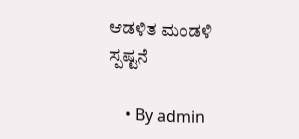ಆಡಳಿತ ಮಂಡಳಿ ಸ್ಪಷ್ಟನೆ

    • By admin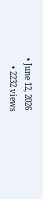• June 12, 2026
    • 2232 views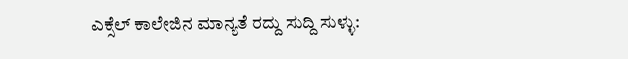ಎಕ್ಸೆಲ್ ಕಾಲೇಜಿನ ಮಾನ್ಯತೆ ರದ್ದು ಸುದ್ದಿ ಸುಳ್ಳು: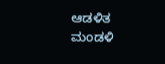ಆಡಳಿತ ಮಂಡಳಿ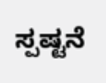ಸ್ಪಷ್ಟನೆ